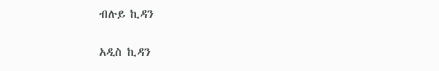ብሉይ ኪዳን

አዲስ ኪዳን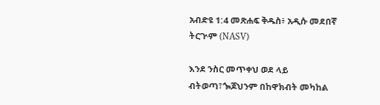አብድዩ 1:4 መጽሐፍ ቅዱስ፥ አዲሱ መደበኛ ትርጒም (NASV)

እንደ ንስር መጥቀህ ወደ ላይ ብትወጣ፣ጐጆህንም በከዋክብት መካከል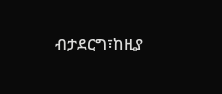ብታደርግ፣ከዚያ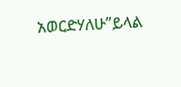አወርድሃለሁ”ይላል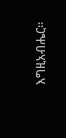እግዚአብሔር።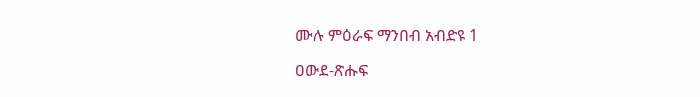ሙሉ ምዕራፍ ማንበብ አብድዩ 1

ዐውደ-ጽሑፍ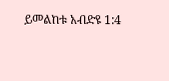ይመልከቱ አብድዩ 1:4